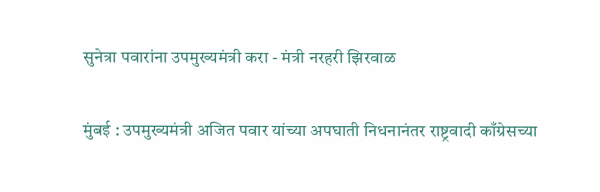सुनेत्रा पवारांना उपमुख्यमंत्री करा - मंत्री नरहरी झिरवाळ

मुंबई : उपमुख्यमंत्री अजित पवार यांच्या अपघाती निधनानंतर राष्ट्रवादी काँग्रेसच्या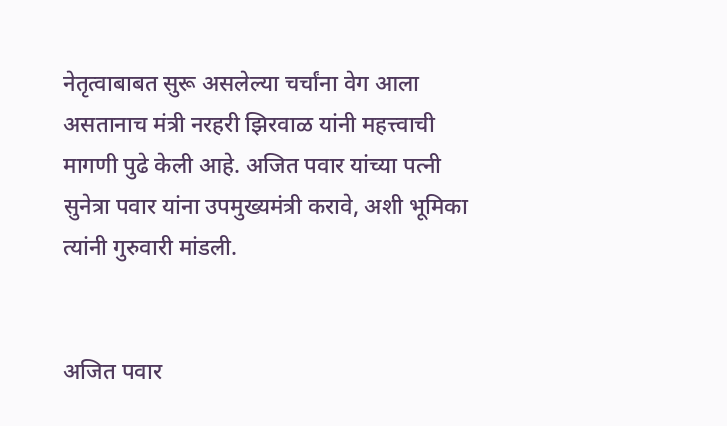नेतृत्वाबाबत सुरू असलेल्या चर्चांना वेग आला असतानाच मंत्री नरहरी झिरवाळ यांनी महत्त्वाची मागणी पुढे केली आहे. अजित पवार यांच्या पत्नी सुनेत्रा पवार यांना उपमुख्यमंत्री करावे, अशी भूमिका त्यांनी गुरुवारी मांडली.


अजित पवार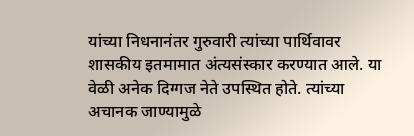यांच्या निधनानंतर गुरुवारी त्यांच्या पार्थिवावर शासकीय इतमामात अंत्यसंस्कार करण्यात आले. या वेळी अनेक दिग्गज नेते उपस्थित होते. त्यांच्या अचानक जाण्यामुळे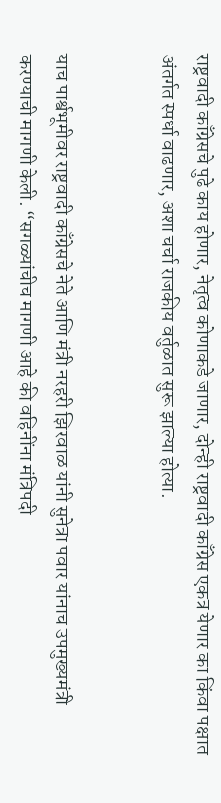राष्ट्रवादी काँग्रेसचे पुढे काय होणार, नेतृत्व कोणाकडे जाणार, दोन्ही राष्ट्रवादी काँग्रेस एकत्र येणार का किंवा पक्षात अंतर्गत स्पर्धा वाढणार, अशा चर्चा राजकीय वर्तुळात सुरू झाल्या होत्या.


याच पार्श्वभूमीवर राष्ट्रवादी काँग्रेसचे नेते आणि मंत्री नरहरी झिरवाळ यांनी सुनेत्रा पवार यांनाच उपमुख्यमंत्री करण्याची मागणी केली. “सगळ्यांचीच मागणी आहे की वहिनींना मंत्रिपदी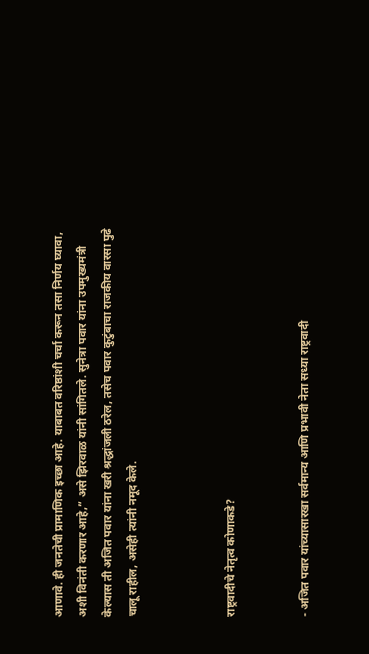आणावे. ही जनतेची प्रामाणिक इच्छा आहे. याबाबत वरिष्ठांशी चर्चा करून तसा निर्णय घ्यावा, अशी विनंती करणार आहे,” असे झिरवाळ यांनी सांगितले. सुनेत्रा पवार यांना उपमुख्यमंत्री केल्यास ती अजित पवार यांना खरी श्रद्धांजली ठरेल, तसेच पवार कुटुंबाचा राजकीय वारसा पुढे चालू राहील, असेही त्यांनी नमूद केले.



राष्ट्रवादीचे नेतृत्व कोणाकडे?


- अजित पवार यांच्यासारखा सर्वमान्य आणि प्रभावी नेता सध्या राष्ट्रवादी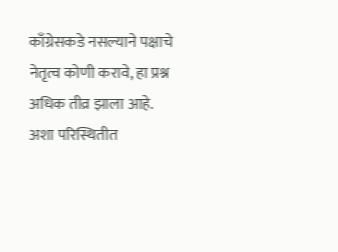काँग्रेसकडे नसल्याने पक्षाचे नेतृत्व कोणी करावे, हा प्रश्न अधिक तीव्र झाला आहे. अशा परिस्थितीत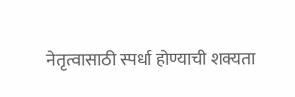नेतृत्वासाठी स्पर्धा होण्याची शक्यता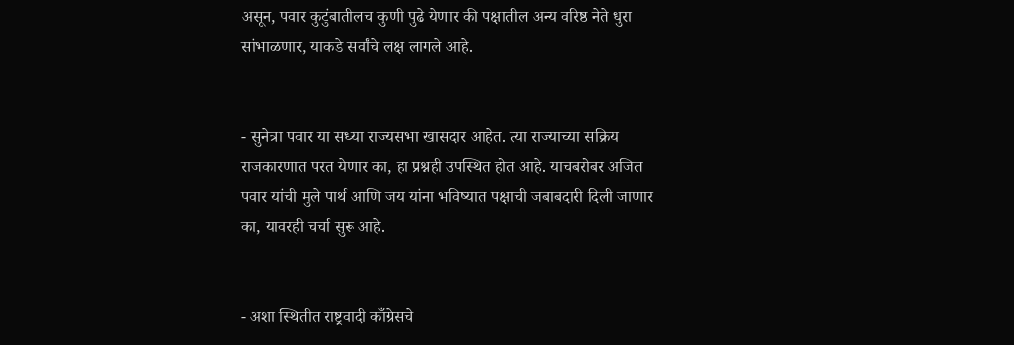असून, पवार कुटुंबातीलच कुणी पुढे येणार की पक्षातील अन्य वरिष्ठ नेते धुरा सांभाळणार, याकडे सर्वांचे लक्ष लागले आहे.


- सुनेत्रा पवार या सध्या राज्यसभा खासदार आहेत. त्या राज्याच्या सक्रिय राजकारणात परत येणार का, हा प्रश्नही उपस्थित होत आहे. याचबरोबर अजित पवार यांची मुले पार्थ आणि जय यांना भविष्यात पक्षाची जबाबदारी दिली जाणार का, यावरही चर्चा सुरू आहे.


- अशा स्थितीत राष्ट्रवादी काँग्रेसचे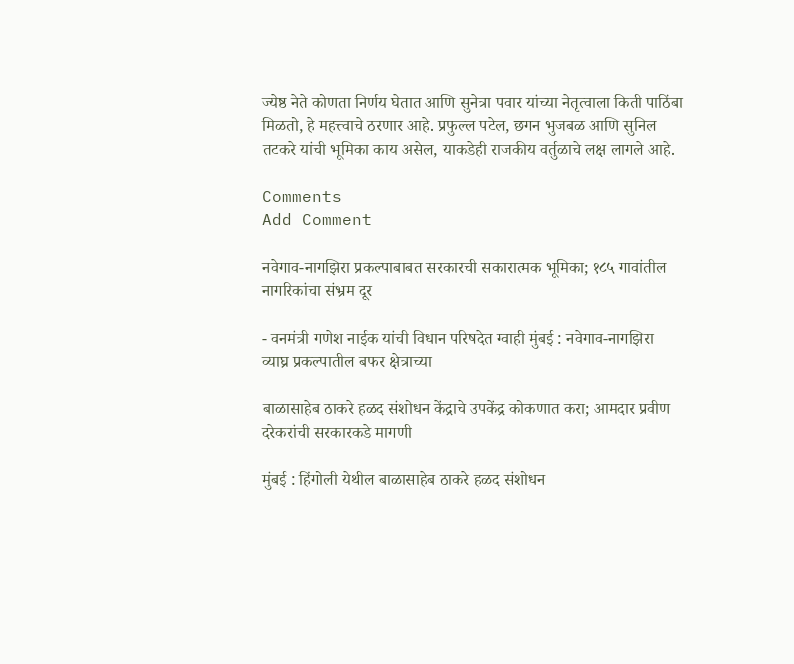ज्येष्ठ नेते कोणता निर्णय घेतात आणि सुनेत्रा पवार यांच्या नेतृत्वाला किती पाठिंबा मिळतो, हे महत्त्वाचे ठरणार आहे. प्रफुल्ल पटेल, छगन भुजबळ आणि सुनिल तटकरे यांची भूमिका काय असेल, याकडेही राजकीय वर्तुळाचे लक्ष लागले आहे.

Comments
Add Comment

नवेगाव-नागझिरा प्रकल्पाबाबत सरकारची सकारात्मक भूमिका; १८५ गावांतील नागरिकांचा संभ्रम दूर

- वनमंत्री गणेश नाईक यांची विधान परिषदेत ग्वाही मुंबई : नवेगाव-नागझिरा व्याघ्र प्रकल्पातील बफर क्षेत्राच्या

बाळासाहेब ठाकरे हळद संशोधन केंद्राचे उपकेंद्र कोकणात करा; आमदार प्रवीण दरेकरांची सरकारकडे मागणी

मुंबई : हिंगोली येथील बाळासाहेब ठाकरे हळद संशोधन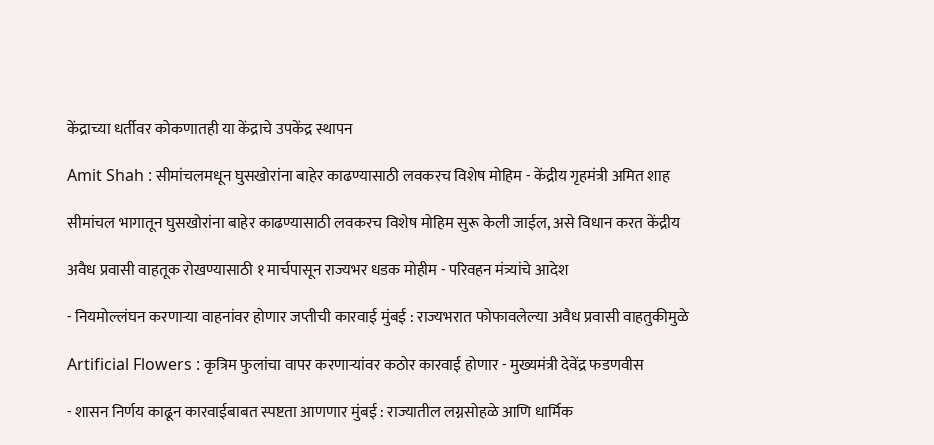केंद्राच्या धर्तीवर कोकणातही या केंद्राचे उपकेंद्र स्थापन

Amit Shah : सीमांचलमधून घुसखोरांना बाहेर काढण्यासाठी लवकरच विशेष मोहिम - केंद्रीय गृहमंत्री अमित शाह

सीमांचल भागातून घुसखोरांना बाहेर काढण्यासाठी लवकरच विशेष मोहिम सुरू केली जाईल, असे विधान करत केंद्रीय

अवैध प्रवासी वाहतूक रोखण्यासाठी १ मार्चपासून राज्यभर धडक मोहीम - परिवहन मंत्र्यांचे आदेश

- नियमोल्लंघन करणाऱ्या वाहनांवर होणार जप्तीची कारवाई मुंबई : राज्यभरात फोफावलेल्या अवैध प्रवासी वाहतुकीमुळे

Artificial Flowers : कृत्रिम फुलांचा वापर करणाऱ्यांवर कठोर कारवाई होणार - मुख्यमंत्री देवेंद्र फडणवीस

- शासन निर्णय काढून कारवाईबाबत स्पष्टता आणणार मुंबई : राज्यातील लग्नसोहळे आणि धार्मिक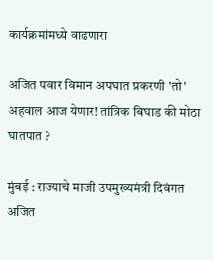कार्यक्रमांमध्ये वाढणारा

अजित पवार विमान अपघात प्रकरणी 'तो' अहवाल आज येणार! तांत्रिक बिघाड की मोठा घातपात ?

मुंबई : राज्याचे माजी उपमुख्यमंत्री दिवंगत अजित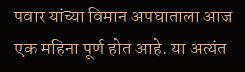पवार यांच्या विमान अपघाताला आज एक महिना पूर्ण होत आहे. या अत्यंत